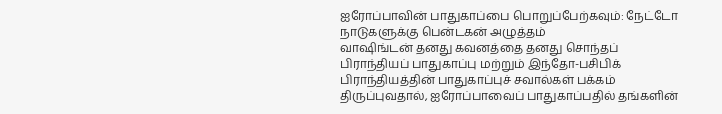ஐரோப்பாவின் பாதுகாப்பை பொறுப்பேற்கவும்: நேட்டோ நாடுகளுக்கு பென்டகன் அழுத்தம்
வாஷிங்டன் தனது கவனத்தை தனது சொந்தப் பிராந்தியப் பாதுகாப்பு மற்றும் இந்தோ-பசிபிக் பிராந்தியத்தின் பாதுகாப்புச் சவால்கள் பக்கம் திருப்புவதால், ஐரோப்பாவைப் பாதுகாப்பதில் தங்களின்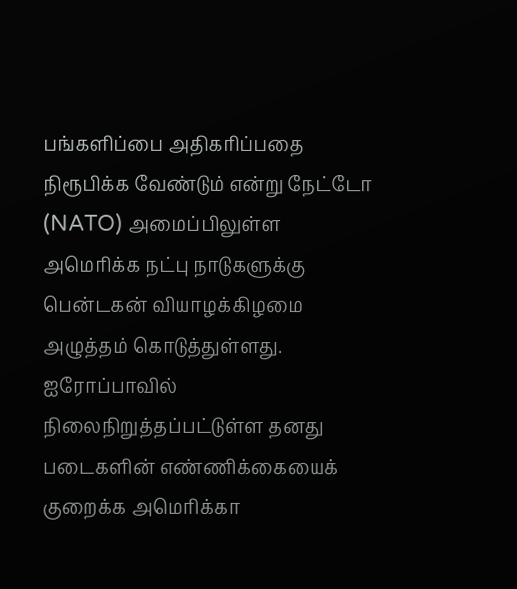பங்களிப்பை அதிகரிப்பதை நிரூபிக்க வேண்டும் என்று நேட்டோ (NATO) அமைப்பிலுள்ள அமெரிக்க நட்பு நாடுகளுக்கு பென்டகன் வியாழக்கிழமை அழுத்தம் கொடுத்துள்ளது.
ஐரோப்பாவில் நிலைநிறுத்தப்பட்டுள்ள தனது படைகளின் எண்ணிக்கையைக் குறைக்க அமெரிக்கா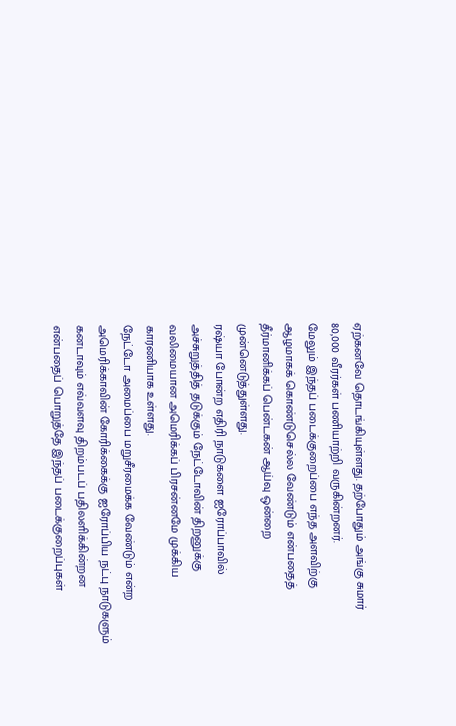ஏற்கனவே தொடங்கியுள்ளது. தற்போதும் அங்கு சுமார் 80,000 வீரர்கள் பணியாற்றி வருகின்றனர்.
மேலும் இந்தப் படைக்குறைப்பை எந்த அளவிற்கு ஆழமாகக் கொண்டுசெல்ல வேண்டும் என்பதைத் தீர்மானிக்கப் பென்டகன் ஆய்வு ஒன்றை முன்னெடுத்துள்ளது.
ரஷ்யா போன்ற எதிரி நாடுகளை ஐரோப்பாவில் அச்சுறுத்தித் தடுக்கும் நேட்டோவின் திறனுக்கு வலிமையான அமெரிக்கப் பிரசன்னமே முக்கிய காரணியாக உள்ளது.
நேட்டோ அமைப்பை மறுசீரமைக்க வேண்டும் என்ற அமெரிக்காவின் கோரிக்கைக்கு ஐரோப்பிய நட்பு நாடுகளும் கனடாவும் எவ்வளவு திறம்படப் பதிலளிக்கின்றன என்பதைப் பொறுத்தே இந்தப் படைக்குறைப்புகள்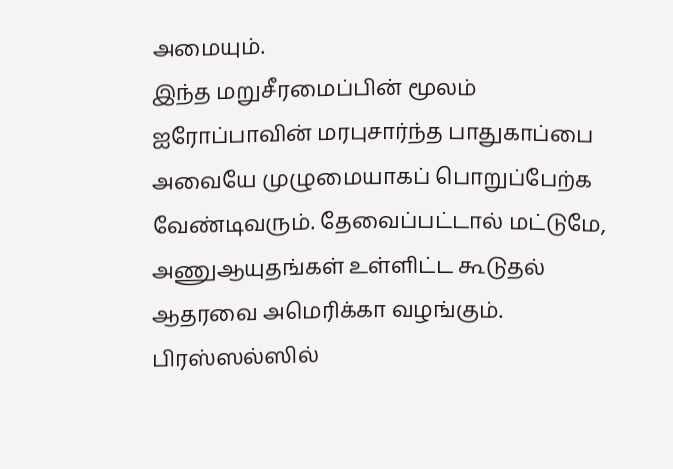அமையும்.
இந்த மறுசீரமைப்பின் மூலம் ஐரோப்பாவின் மரபுசார்ந்த பாதுகாப்பை அவையே முழுமையாகப் பொறுப்பேற்க வேண்டிவரும். தேவைப்பட்டால் மட்டுமே, அணுஆயுதங்கள் உள்ளிட்ட கூடுதல் ஆதரவை அமெரிக்கா வழங்கும்.
பிரஸ்ஸல்ஸில்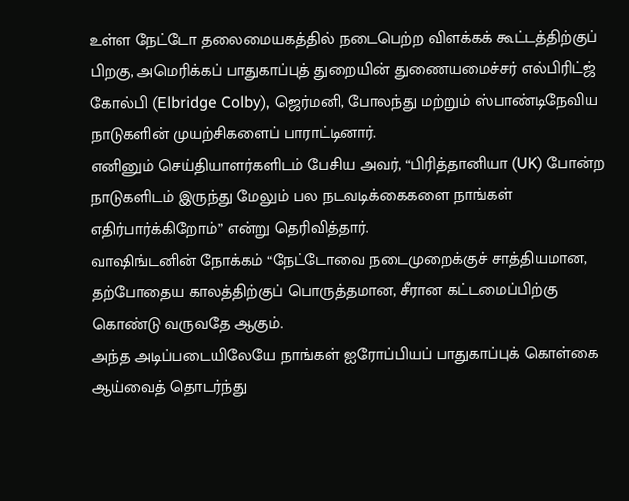உள்ள நேட்டோ தலைமையகத்தில் நடைபெற்ற விளக்கக் கூட்டத்திற்குப் பிறகு, அமெரிக்கப் பாதுகாப்புத் துறையின் துணையமைச்சர் எல்பிரிட்ஜ் கோல்பி (Elbridge Colby), ஜெர்மனி, போலந்து மற்றும் ஸ்பாண்டிநேவிய நாடுகளின் முயற்சிகளைப் பாராட்டினார்.
எனினும் செய்தியாளர்களிடம் பேசிய அவர், “பிரித்தானியா (UK) போன்ற நாடுகளிடம் இருந்து மேலும் பல நடவடிக்கைகளை நாங்கள் எதிர்பார்க்கிறோம்” என்று தெரிவித்தார்.
வாஷிங்டனின் நோக்கம் “நேட்டோவை நடைமுறைக்குச் சாத்தியமான, தற்போதைய காலத்திற்குப் பொருத்தமான, சீரான கட்டமைப்பிற்கு கொண்டு வருவதே ஆகும்.
அந்த அடிப்படையிலேயே நாங்கள் ஐரோப்பியப் பாதுகாப்புக் கொள்கை ஆய்வைத் தொடர்ந்து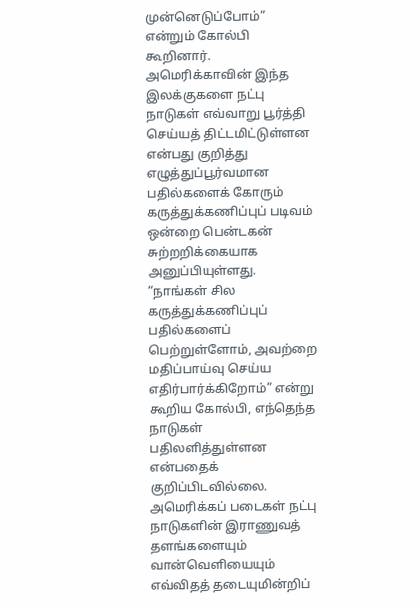முன்னெடுப்போம்” என்றும் கோல்பி கூறினார்.
அமெரிக்காவின் இந்த இலக்குகளை நட்பு நாடுகள் எவ்வாறு பூர்த்தி செய்யத் திட்டமிட்டுள்ளன என்பது குறித்து எழுத்துப்பூர்வமான பதில்களைக் கோரும் கருத்துக்கணிப்புப் படிவம் ஒன்றை பென்டகன் சுற்றறிக்கையாக அனுப்பியுள்ளது.
“நாங்கள் சில கருத்துக்கணிப்புப் பதில்களைப் பெற்றுள்ளோம், அவற்றை மதிப்பாய்வு செய்ய எதிர்பார்க்கிறோம்” என்று கூறிய கோல்பி, எந்தெந்த நாடுகள் பதிலளித்துள்ளன என்பதைக் குறிப்பிடவில்லை.
அமெரிக்கப் படைகள் நட்பு நாடுகளின் இராணுவத் தளங்களையும் வான்வெளியையும் எவ்விதத் தடையுமின்றிப்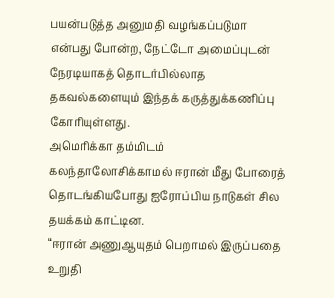பயன்படுத்த அனுமதி வழங்கப்படுமா என்பது போன்ற, நேட்டோ அமைப்புடன் நேரடியாகத் தொடர்பில்லாத தகவல்களையும் இந்தக் கருத்துக்கணிப்பு கோரியுள்ளது.
அமெரிக்கா தம்மிடம் கலந்தாலோசிக்காமல் ஈரான் மீது போரைத் தொடங்கியபோது ஐரோப்பிய நாடுகள் சில தயக்கம் காட்டின.
“ஈரான் அணுஆயுதம் பெறாமல் இருப்பதை உறுதி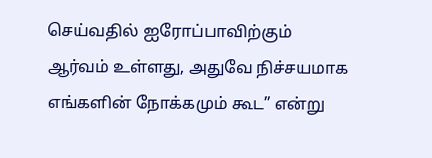செய்வதில் ஐரோப்பாவிற்கும் ஆர்வம் உள்ளது, அதுவே நிச்சயமாக எங்களின் நோக்கமும் கூட” என்று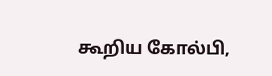கூறிய கோல்பி,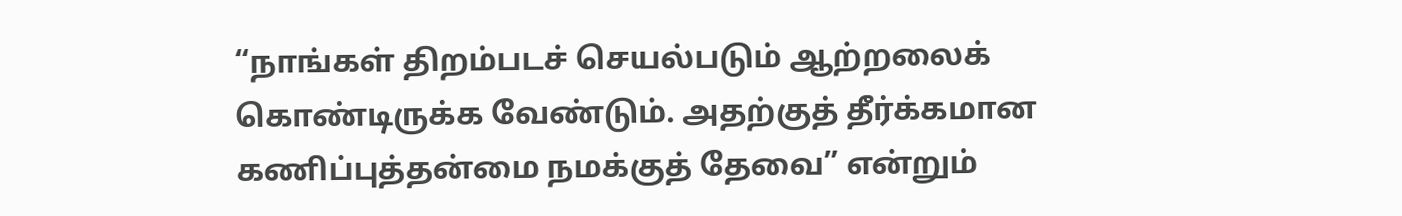“நாங்கள் திறம்படச் செயல்படும் ஆற்றலைக் கொண்டிருக்க வேண்டும். அதற்குத் தீர்க்கமான கணிப்புத்தன்மை நமக்குத் தேவை” என்றும்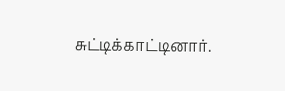சுட்டிக்காட்டினார்.